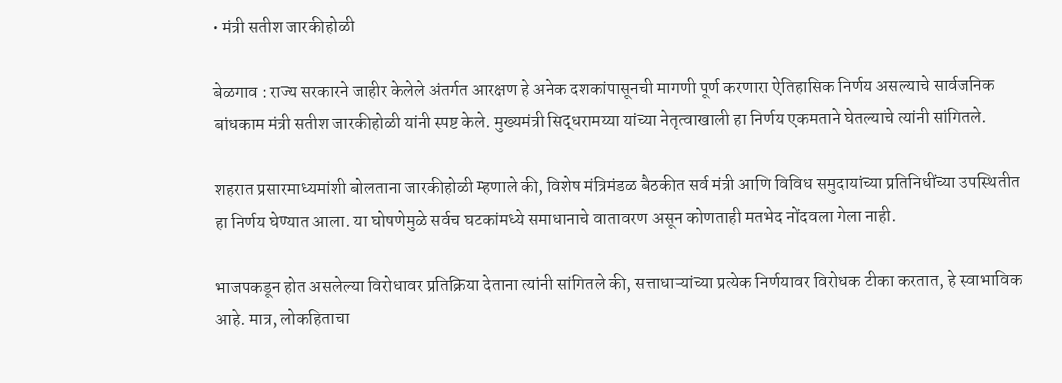• मंत्री सतीश जारकीहोळी

बेळगाव : राज्य सरकारने जाहीर केलेले अंतर्गत आरक्षण हे अनेक दशकांपासूनची मागणी पूर्ण करणारा ऐतिहासिक निर्णय असल्याचे सार्वजनिक बांधकाम मंत्री सतीश जारकीहोळी यांनी स्पष्ट केले. मुख्यमंत्री सिद्धरामय्या यांच्या नेतृत्वाखाली हा निर्णय एकमताने घेतल्याचे त्यांनी सांगितले.

शहरात प्रसारमाध्यमांशी बोलताना जारकीहोळी म्हणाले की, विशेष मंत्रिमंडळ बैठकीत सर्व मंत्री आणि विविध समुदायांच्या प्रतिनिधींच्या उपस्थितीत हा निर्णय घेण्यात आला. या घोषणेमुळे सर्वच घटकांमध्ये समाधानाचे वातावरण असून कोणताही मतभेद नोंदवला गेला नाही.

भाजपकडून होत असलेल्या विरोधावर प्रतिक्रिया देताना त्यांनी सांगितले की, सत्ताधाऱ्यांच्या प्रत्येक निर्णयावर विरोधक टीका करतात, हे स्वाभाविक आहे. मात्र, लोकहिताचा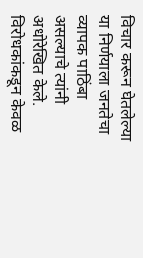विचार करून घेतलेल्या या निर्णयाला जनतेचा व्यापक पाठिंबा असल्याचे त्यांनी अधोरेखित केले. विरोधकांकडून केवळ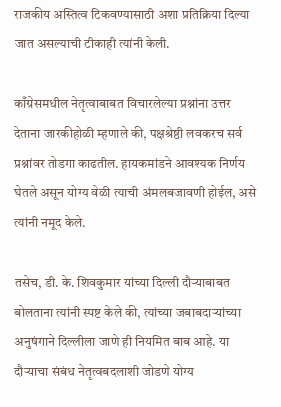राजकीय अस्तित्व टिकवण्यासाठी अशा प्रतिक्रिया दिल्या जात असल्याची टीकाही त्यांनी केली.

काँग्रेसमधील नेतृत्वाबाबत विचारलेल्या प्रश्नांना उत्तर देताना जारकीहोळी म्हणाले की, पक्षश्रेष्ठी लवकरच सर्व प्रश्नांवर तोडगा काढतील. हायकमांडने आवश्यक निर्णय घेतले असून योग्य वेळी त्याची अंमलबजावणी होईल, असे त्यांनी नमूद केले.

तसेच, डी. के. शिवकुमार यांच्या दिल्ली दौऱ्याबाबत बोलताना त्यांनी स्पष्ट केले की, त्यांच्या जबाबदाऱ्यांच्या अनुषंगाने दिल्लीला जाणे ही नियमित बाब आहे. या दौऱ्याचा संबंध नेतृत्वबदलाशी जोडणे योग्य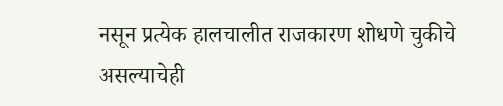नसून प्रत्येक हालचालीत राजकारण शोधणे चुकीचे असल्याचेही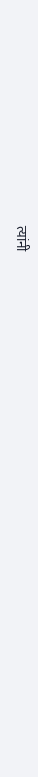त्यांनी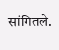सांगितले.